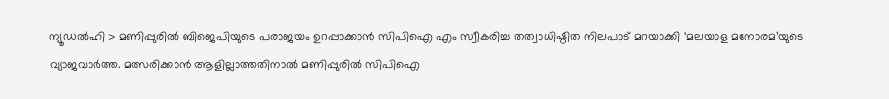ന്യൂഡൽഹി > മണിപ്പുരിൽ ബിജെപിയുടെ പരാജയം ഉറപ്പാക്കാൻ സിപിഐ എം സ്വീകരിച്ച തത്വാധിഷ്ഠിത നിലപാട് മറയാക്കി ‘മലയാള മനോരമ’യുടെ വ്യാജവാർത്ത. മത്സരിക്കാൻ ആളില്ലാത്തതിനാൽ മണിപ്പുരിൽ സിപിഐ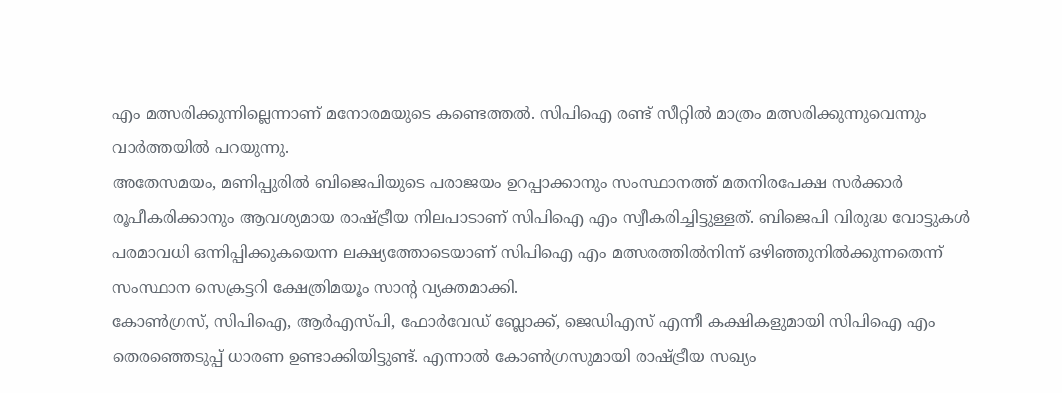എം മത്സരിക്കുന്നില്ലെന്നാണ് മനോരമയുടെ കണ്ടെത്തൽ. സിപിഐ രണ്ട് സീറ്റിൽ മാത്രം മത്സരിക്കുന്നുവെന്നും വാർത്തയിൽ പറയുന്നു.
അതേസമയം, മണിപ്പുരിൽ ബിജെപിയുടെ പരാജയം ഉറപ്പാക്കാനും സംസ്ഥാനത്ത് മതനിരപേക്ഷ സർക്കാർ രൂപീകരിക്കാനും ആവശ്യമായ രാഷ്ട്രീയ നിലപാടാണ് സിപിഐ എം സ്വീകരിച്ചിട്ടുള്ളത്. ബിജെപി വിരുദ്ധ വോട്ടുകൾ പരമാവധി ഒന്നിപ്പിക്കുകയെന്ന ലക്ഷ്യത്തോടെയാണ് സിപിഐ എം മത്സരത്തിൽനിന്ന് ഒഴിഞ്ഞുനിൽക്കുന്നതെന്ന് സംസ്ഥാന സെക്രട്ടറി ക്ഷേത്രിമയൂം സാന്റ വ്യക്തമാക്കി.
കോൺഗ്രസ്, സിപിഐ, ആർഎസ്പി, ഫോർവേഡ് ബ്ലോക്ക്, ജെഡിഎസ് എന്നീ കക്ഷികളുമായി സിപിഐ എം തെരഞ്ഞെടുപ്പ് ധാരണ ഉണ്ടാക്കിയിട്ടുണ്ട്. എന്നാൽ കോൺഗ്രസുമായി രാഷ്ട്രീയ സഖ്യം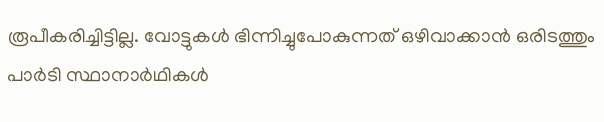രൂപീകരിച്ചിട്ടില്ല. വോട്ടുകൾ ഭിന്നിച്ചുപോകുന്നത് ഒഴിവാക്കാൻ ഒരിടത്തും പാർടി സ്ഥാനാർഥികൾ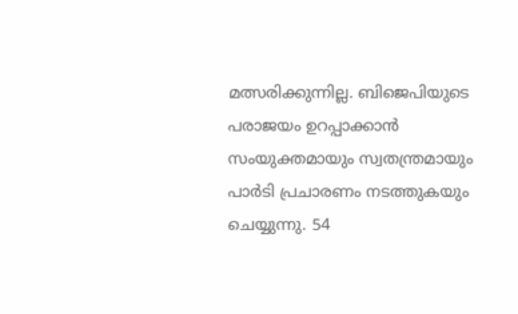മത്സരിക്കുന്നില്ല. ബിജെപിയുടെ പരാജയം ഉറപ്പാക്കാൻ സംയുക്തമായും സ്വതന്ത്രമായും പാർടി പ്രചാരണം നടത്തുകയും ചെയ്യുന്നു. 54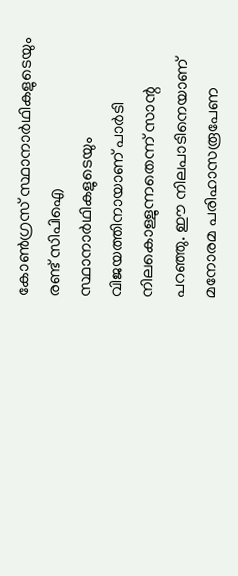കോൺഗ്രസ് സ്ഥാനാർഥികളുടെയും രണ്ട് സിപിഐ സ്ഥാനാർഥികളുടെയും വിജയത്തിനായാണ് പാർടി നിലകൊള്ളുന്നതെന്ന് സാന്റ പറഞ്ഞു. ഈ നിലപാടിനെയാണ് മനോരമ പരിഹാസരൂപേണ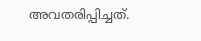അവതരിപ്പിച്ചത്.